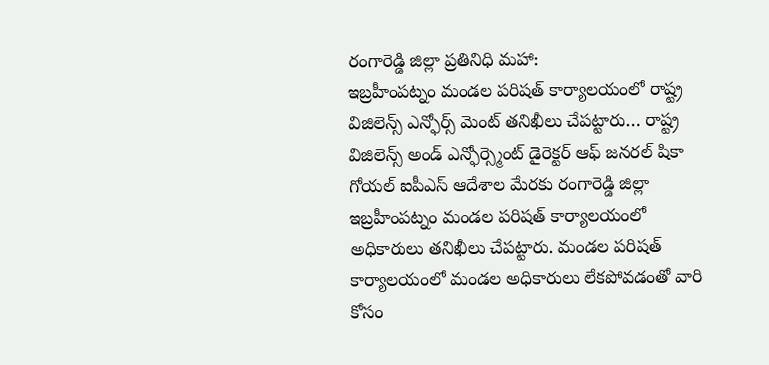రంగారెడ్డి జిల్లా ప్రతినిధి మహా:
ఇబ్రహీంపట్నం మండల పరిషత్ కార్యాలయంలో రాష్ట్ర విజిలెన్స్ ఎన్ఫోర్స్ మెంట్ తనిఖీలు చేపట్టారు… రాష్ట్ర విజిలెన్స్ అండ్ ఎన్ఫోర్స్మెంట్ డైరెక్టర్ ఆఫ్ జనరల్ షికా గోయల్ ఐపీఎస్ ఆదేశాల మేరకు రంగారెడ్డి జిల్లా ఇబ్రహీంపట్నం మండల పరిషత్ కార్యాలయంలో అధికారులు తనిఖీలు చేపట్టారు. మండల పరిషత్ కార్యాలయంలో మండల అధికారులు లేకపోవడంతో వారి కోసం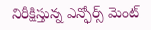నిరీక్షిస్తున్న ఎన్ఫోర్స్ మెంట్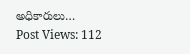అధికారులు…
Post Views: 112